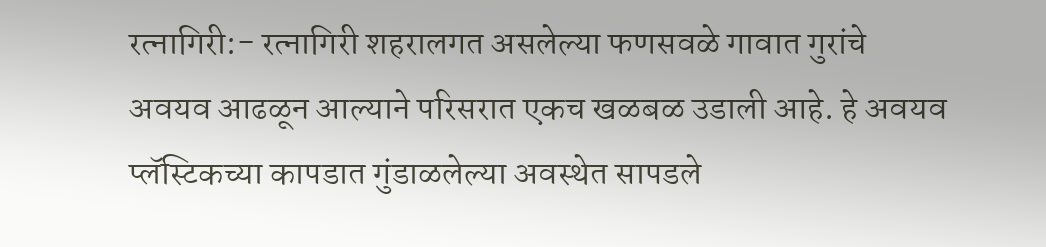रत्नागिरी:- रत्नागिरी शहरालगत असलेल्या फणसवळे गावात गुरांचे अवयव आढळून आल्याने परिसरात एकच खळबळ उडाली आहे. हे अवयव प्लॅस्टिकच्या कापडात गुंडाळलेल्या अवस्थेत सापडले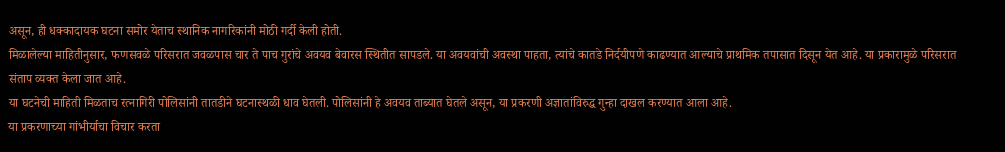असून, ही धक्कादायक घटना समोर येताच स्थानिक नागरिकांनी मोठी गर्दी केली होती.
मिळालेल्या माहितीनुसार, फणसवळे परिसरात जवळपास चार ते पाच गुरांचे अवयव बेवारस स्थितीत सापडले. या अवयवांची अवस्था पाहता, त्यांचे कातडे निर्दयीपणे काढण्यात आल्याचे प्राथमिक तपासात दिसून येत आहे. या प्रकारामुळे परिसरात संताप व्यक्त केला जात आहे.
या घटनेची माहिती मिळताच रत्नागिरी पोलिसांनी तातडीने घटनास्थळी धाव घेतली. पोलिसांनी हे अवयव ताब्यात घेतले असून, या प्रकरणी अज्ञातांविरुद्ध गुन्हा दाखल करण्यात आला आहे.
या प्रकरणाच्या गांभीर्याचा विचार करता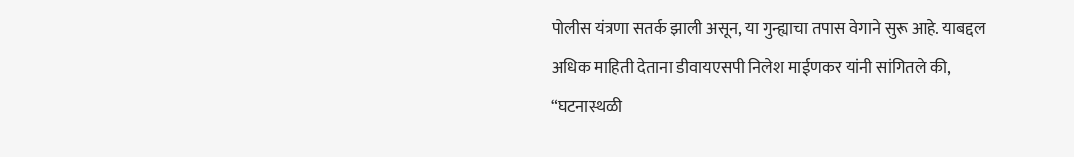पोलीस यंत्रणा सतर्क झाली असून, या गुन्ह्याचा तपास वेगाने सुरू आहे. याबद्दल अधिक माहिती देताना डीवायएसपी निलेश माईणकर यांनी सांगितले की, “घटनास्थळी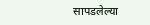सापडलेल्या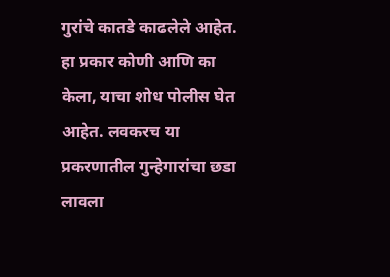गुरांचे कातडे काढलेले आहेत. हा प्रकार कोणी आणि का केला, याचा शोध पोलीस घेत आहेत. लवकरच या प्रकरणातील गुन्हेगारांचा छडा लावला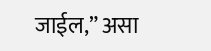जाईल,” असा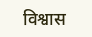विश्वास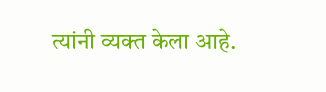त्यांनी व्यक्त केला आहे.